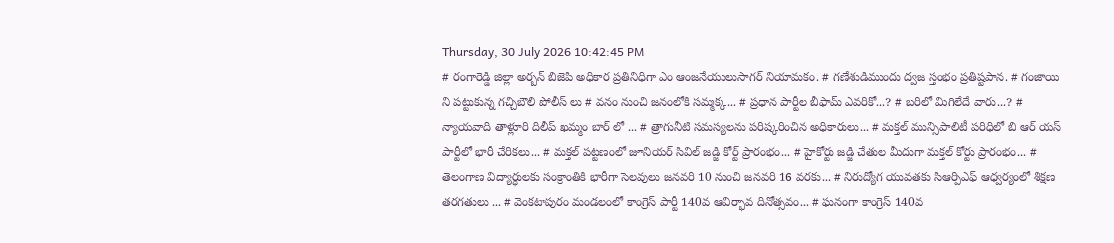Thursday, 30 July 2026 10:42:45 PM
# రంగారెడ్డి జిల్లా అర్బన్ బిజెపి అధికార ప్రతినిధిగా ఎం ఆంజనేయులుసాగర్ నియామకం. # గణేశుడిముందు ద్వజ స్తంభం ప్రతిష్టపాన. # గంజాయి ని పట్టుకున్న గచ్చిబౌలి పోలీస్ లు # వనం నుంచి జనంలోకి సమ్మక్క... # ప్రధాన పార్టీల బీఫామ్ ఎవరికో...? # బరిలో మిగిలేదే వారు...? # న్యాయవాది తాళ్లూరి దిలీప్ ఖమ్మం బార్ లో ... # త్రాగునీటి సమస్యలను పరిష్కరించిన అధికారులు... # మక్తల్ మున్సిపాలిటీ పరిధిలో బి ఆర్ యస్ పార్టీలో భారీ చేరికలు... # మక్తల్ పట్టణంలో జూనియర్ సివిల్ జడ్జి కోర్ట్ ప్రారంభం... # హైకోర్టు జడ్జి చేతుల మీదుగా మక్తల్ కోర్టు ప్రారంభం... # తెలంగాణ విద్యార్ధులకు సంక్రాంతికి భారీగా సెలవులు జనవరి 10 నుంచి జనవరి 16 వరకు... # నిరుద్యోగ యువతకు సిఆర్పిఎఫ్ ఆధ్వర్యంలో శిక్షణ తరగతులు ... # వెంకటాపురం మండలంలో కాంగ్రెస్ పార్టీ 140వ ఆవిర్భావ దినోత్సవం... # ఘనంగా కాంగ్రెస్ 140వ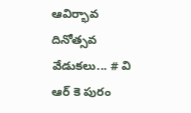ఆవిర్భావ దినోత్సవ వేడుకలు... # వి ఆర్ కె పురం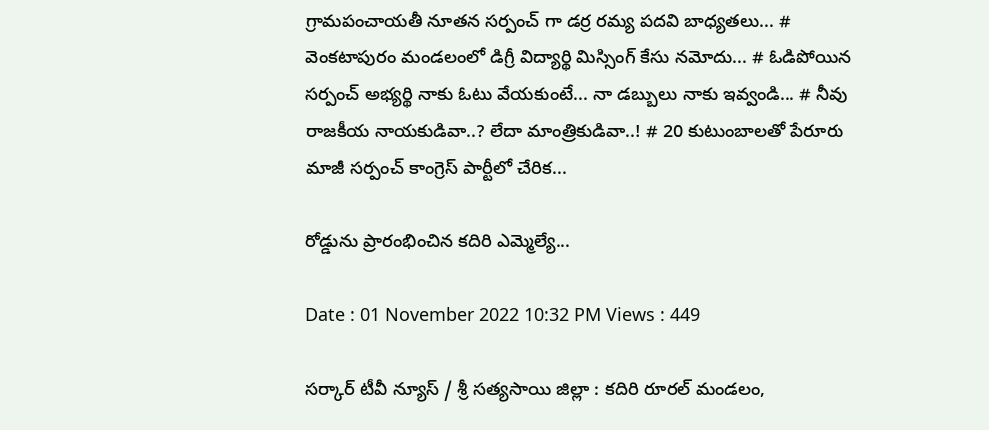గ్రామపంచాయతీ నూతన సర్పంచ్ గా డర్ర రమ్య పదవి బాధ్యతలు... # వెంకటాపురం మండలంలో డిగ్రీ విద్యార్థి మిస్సింగ్ కేసు నమోదు... # ఓడిపోయిన సర్పంచ్ అభ్యర్థి నాకు ఓటు వేయకుంటే... నా డబ్బులు నాకు ఇవ్వండి... # నీవు రాజకీయ నాయకుడివా..? లేదా మాంత్రికుడివా..! # 20 కుటుంబాలతో పేరూరు మాజీ సర్పంచ్ కాంగ్రెస్ పార్టీలో చేరిక...

రోడ్డును ప్రారంభించిన కదిరి ఎమ్మెల్యే...

Date : 01 November 2022 10:32 PM Views : 449

సర్కార్ టీవీ న్యూస్ / శ్రీ సత్యసాయి జిల్లా : కదిరి రూరల్ మండలం,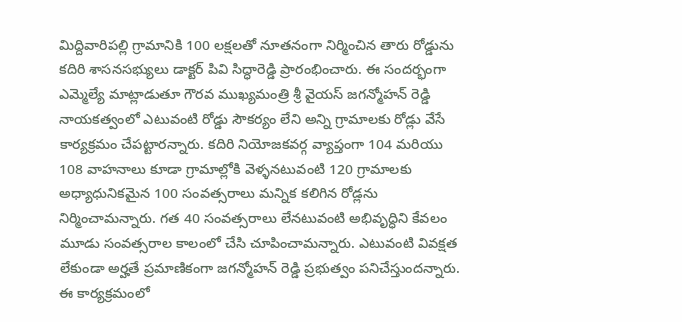మిద్దివారిపల్లి గ్రామానికి 100 లక్షలతో నూతనంగా నిర్మించిన తారు రోడ్డును కదిరి శాసనసభ్యులు డాక్టర్ పివి సిద్ధారెడ్డి ప్రారంభించారు. ఈ సందర్భంగా ఎమ్మెల్యే మాట్లాడుతూ గౌరవ ముఖ్యమంత్రి శ్రీ వైయస్ జగన్మోహన్ రెడ్డి నాయకత్వంలో ఎటువంటి రోడ్డు సౌకర్యం లేని అన్ని గ్రామాలకు రోడ్లు వేసే కార్యక్రమం చేపట్టారన్నారు. కదిరి నియోజకవర్గ వ్యాప్తంగా 104 మరియు 108 వాహనాలు కూడా గ్రామాల్లోకి వెళ్ళనటువంటి 120 గ్రామాలకు అధ్యాధునికమైన 100 సంవత్సరాలు మన్నిక కలిగిన రోడ్లను నిర్మించామన్నారు. గత 40 సంవత్సరాలు లేనటువంటి అభివృద్ధిని కేవలం మూడు సంవత్సరాల కాలంలో చేసి చూపించామన్నారు. ఎటువంటి వివక్షత లేకుండా అర్హతే ప్రమాణికంగా జగన్మోహన్ రెడ్డి ప్రభుత్వం పనిచేస్తుందన్నారు. ఈ కార్యక్రమంలో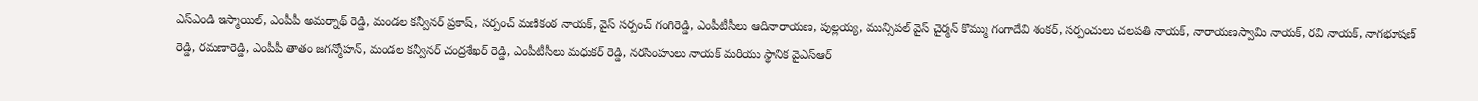ఎస్ఎండి ఇస్మాయిల్, ఎంపీపీ అమర్నాథ్ రెడ్డి, మండల కన్వీనర్ ప్రకాష్, సర్పంచ్ మణికంఠ నాయక్, వైస్ సర్పంచ్ గంగిరెడ్డి, ఎంపీటీసీలు ఆదినారాయణ, పుల్లయ్య, మున్సిపల్ వైస్ చైర్మన్ కొమ్ము గంగాదేవి శంకర్, సర్పంచులు చలపతి నాయక్, నారాయణస్వామి నాయక్, రవి నాయక్, నాగభూషణ్ రెడ్డి, రమణారెడ్డి, ఎంపీపీ తాతం జగన్మోహన్, మండల కన్వీనర్ చంద్రశేఖర్ రెడ్డి, ఎంపీటీసీలు మధుకర్ రెడ్డి, నరసింహులు నాయక్ మరియు స్థానిక వైఎస్ఆర్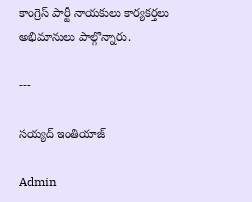కాంగ్రెస్ పార్టీ నాయకులు కార్యకర్తలు అభిమానులు పాల్గొన్నారు.

---

సయ్యద్ ఇంతియాజ్

Admin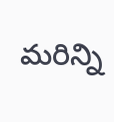మరిన్ని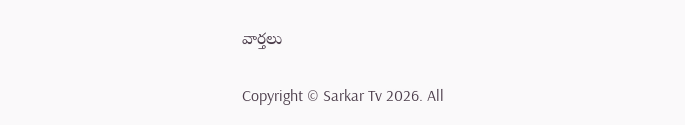వార్తలు

Copyright © Sarkar Tv 2026. All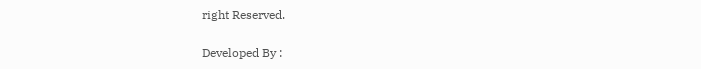right Reserved.

Developed By :